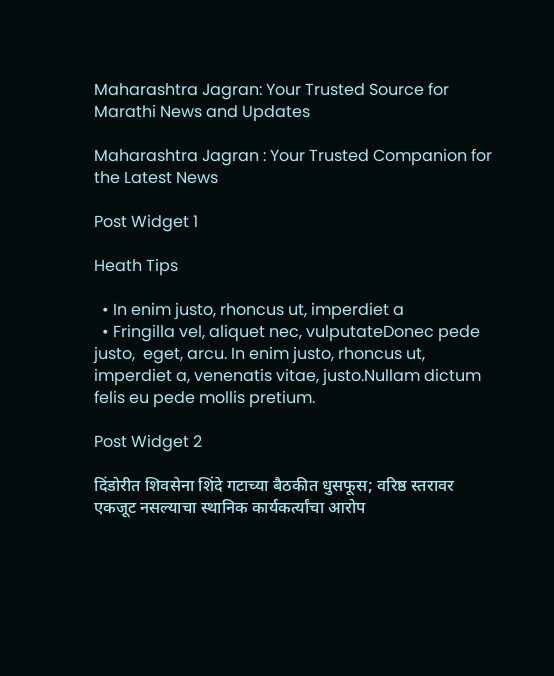Maharashtra Jagran: Your Trusted Source for Marathi News and Updates

Maharashtra Jagran : Your Trusted Companion for the Latest News

Post Widget 1

Heath Tips

  • In enim justo, rhoncus ut, imperdiet a
  • Fringilla vel, aliquet nec, vulputateDonec pede justo,  eget, arcu. In enim justo, rhoncus ut, imperdiet a, venenatis vitae, justo.Nullam dictum felis eu pede mollis pretium.

Post Widget 2

दिंडोरीत शिवसेना शिंदे गटाच्या बैठकीत धुसफूस; वरिष्ठ स्तरावर एकजूट नसल्याचा स्थानिक कार्यकर्त्यांचा आरोप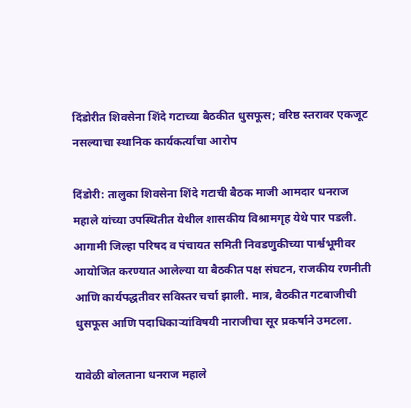दिंडोरीत शिवसेना शिंदे गटाच्या बैठकीत धुसफूस; वरिष्ठ स्तरावर एकजूट नसल्याचा स्थानिक कार्यकर्त्यांचा आरोप

दिंडोरी: तालुका शिवसेना शिंदे गटाची बैठक माजी आमदार धनराज महाले यांच्या उपस्थितीत येथील शासकीय विश्रामगृह येथे पार पडली. आगामी जिल्हा परिषद व पंचायत समिती निवडणुकीच्या पार्श्वभूमीवर आयोजित करण्यात आलेल्या या बैठकीत पक्ष संघटन, राजकीय रणनीती आणि कार्यपद्धतीवर सविस्तर चर्चा झाली. मात्र, बैठकीत गटबाजीची धुसफूस आणि पदाधिकाऱ्यांविषयी नाराजीचा सूर प्रकर्षाने उमटला.

यावेळी बोलताना धनराज महाले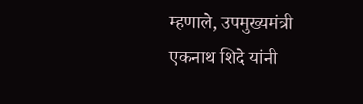म्हणाले, उपमुख्यमंत्री एकनाथ शिदे यांनी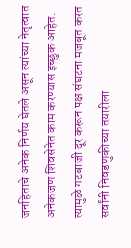जनहिताचे अनेक निर्णय घेतले असून त्यांच्या नेतृत्वात अनेकजण शिवसेनेत काम करण्यास इच्छुक आहेत. त्यामुळे गटबाजी दूर करून पक्ष संघटना मजबूत करत सर्वांनी निवडणुकीच्या तयारीला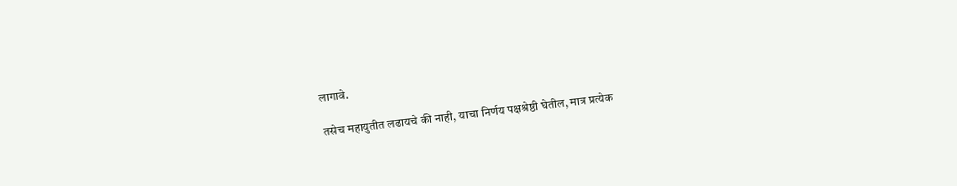लागावे.

तसेच महायुतीत लढायचे की नाही, याचा निर्णय पक्षश्रेष्ठी घेतील, मात्र प्रत्येक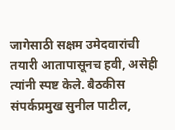जागेसाठी सक्षम उमेदवारांची तयारी आतापासूनच हवी, असेही त्यांनी स्पष्ट केले. बैठकीस संपर्कप्रमुख सुनील पाटील,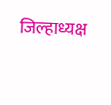जिल्हाध्यक्ष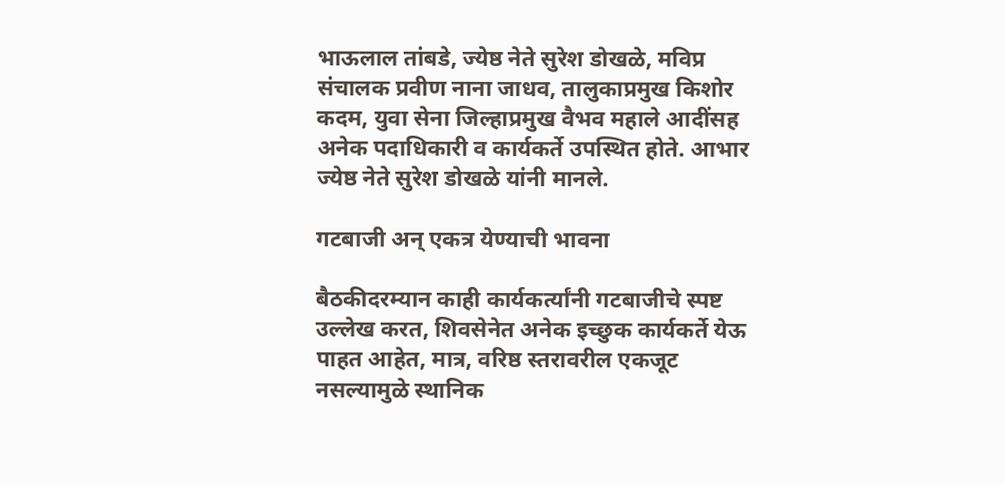भाऊलाल तांबडे, ज्येष्ठ नेते सुरेश डोखळे, मविप्र संचालक प्रवीण नाना जाधव, तालुकाप्रमुख किशोर कदम, युवा सेना जिल्हाप्रमुख वैभव महाले आदींसह अनेक पदाधिकारी व कार्यकर्ते उपस्थित होते. आभार ज्येष्ठ नेते सुरेश डोखळे यांनी मानले.

गटबाजी अन् एकत्र येण्याची भावना

बैठकीदरम्यान काही कार्यकर्त्यांनी गटबाजीचे स्पष्ट उल्लेख करत, शिवसेनेत अनेक इच्छुक कार्यकर्ते येऊ पाहत आहेत, मात्र, वरिष्ठ स्तरावरील एकजूट नसल्यामुळे स्थानिक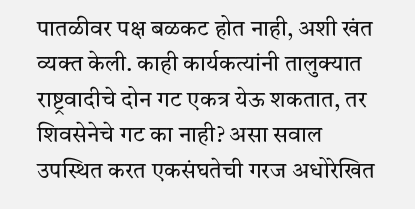पातळीवर पक्ष बळकट होत नाही, अशी खंत व्यक्त केली. काही कार्यकत्यांनी तालुक्यात राष्ट्रवादीचे दोन गट एकत्र येऊ शकतात, तर शिवसेनेचे गट का नाही? असा सवाल उपस्थित करत एकसंघतेची गरज अधोरेखित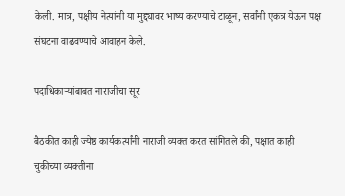केली. मात्र, पक्षीय नेत्यांनी या मुद्द्यावर भाष्य करण्याचे टाळून, सर्वांनी एकत्र येऊन पक्ष संघटना वाढवण्याचे आवाहन केले.

पदाधिकाऱ्यांबाबत नाराजीचा सूर

बैठकीत काही ज्येष्ठ कार्यकर्त्यांनी नाराजी व्यक्त करत सांगितले की, पक्षात काही चुकीच्या व्यक्तीना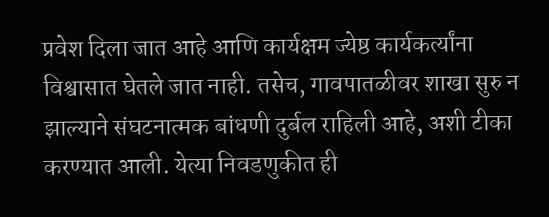प्रवेश दिला जात आहे आणि कार्यक्षम ज्येष्ठ कार्यकर्त्यांना विश्वासात घेतले जात नाही. तसेच, गावपातळीवर शाखा सुरु न झाल्याने संघटनात्मक बांधणी दुर्बल राहिली आहे, अशी टीका करण्यात आली. येत्या निवडणुकीत ही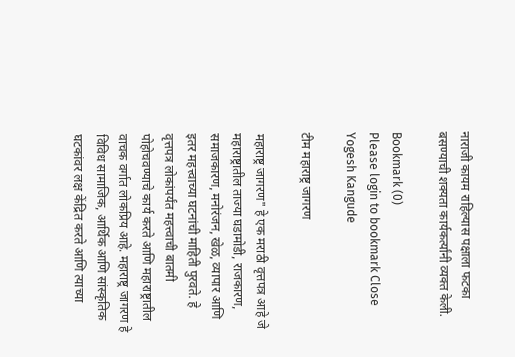नाराजी कायम राहिल्यास पक्षाला फटका बसण्याची शक्यता कार्यकर्त्यांनी व्यक्त केली.

Bookmark (0)
Please login to bookmark Close
Yogesh Kangude

टीम महाराष्ट्र जागरण

महाराष्ट्र जागरण" हे एक मराठी वृत्तपत्र आहे जे महाराष्ट्रातील ताज्या घडामोडी, राजकारण, समाजकारण, मनोरंजन, खेळ, व्यापार आणि इतर महत्त्वाच्या घटनांची माहिती पुरवते. हे वृत्तपत्र लोकांपर्यंत महत्त्वाची बातमी पोहोचवण्याचे कार्य करते आणि महाराष्ट्रातील वाचक वर्गात लोकप्रिय आहे. महाराष्ट्र जागरण हे विविध सामाजिक, आर्थिक आणि सांस्कृतिक घटकांवर लक्ष केंद्रित करते आणि त्याच्या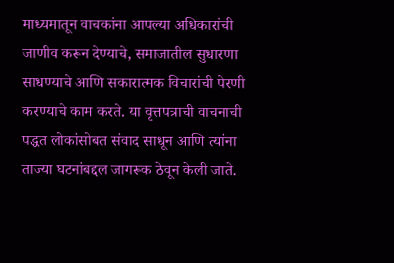माध्यमातून वाचकांना आपल्या अधिकारांची जाणीव करून देण्याचे, समाजातील सुधारणा साधण्याचे आणि सकारात्मक विचारांची पेरणी करण्याचे काम करते. या वृत्तपत्राची वाचनाची पद्धत लोकांसोबत संवाद साधून आणि त्यांना ताज्या घटनांबद्दल जागरूक ठेवून केली जाते.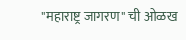"महाराष्ट्र जागरण" ची ओळख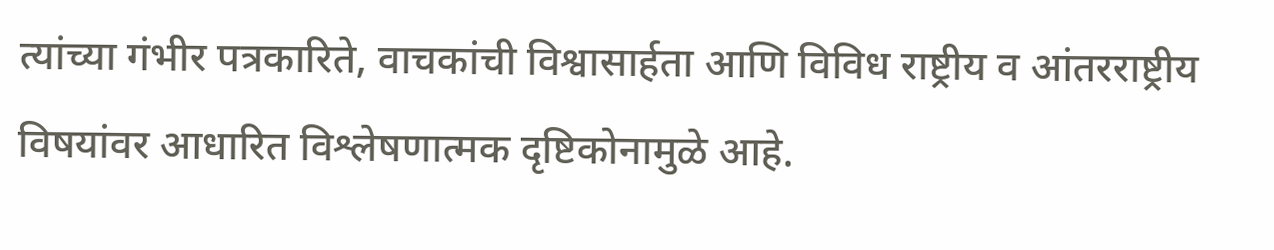त्यांच्या गंभीर पत्रकारिते, वाचकांची विश्वासार्हता आणि विविध राष्ट्रीय व आंतरराष्ट्रीय विषयांवर आधारित विश्लेषणात्मक दृष्टिकोनामुळे आहे.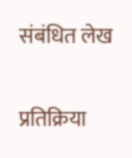संबंधित लेख

प्रतिक्रिया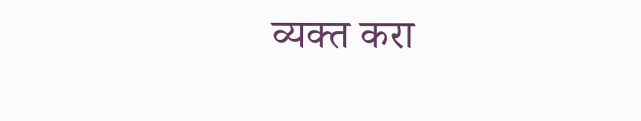व्यक्त करा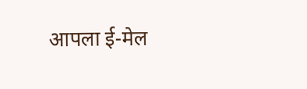आपला ई-मेल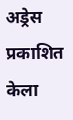अड्रेस प्रकाशित केला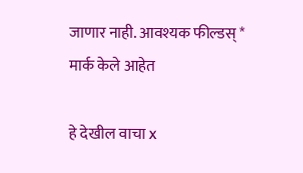जाणार नाही. आवश्यक फील्डस् * मार्क केले आहेत

हे देखील वाचा x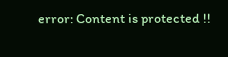error: Content is protected !!